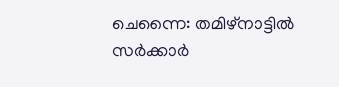ചെന്നൈ: തമിഴ്നാട്ടിൽ സർക്കാർ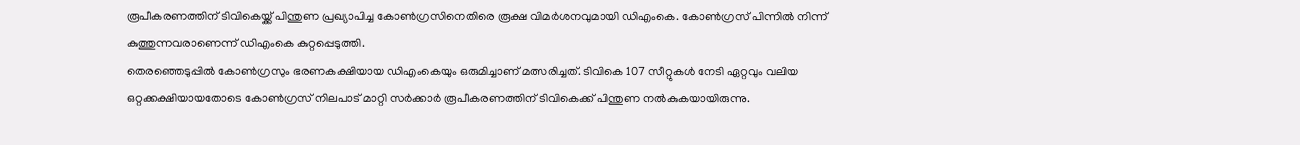രൂപീകരണത്തിന് ടിവികെയ്ക്ക് പിന്തുണ പ്രഖ്യാപിച്ച കോൺഗ്രസിനെതിരെ രൂക്ഷ വിമർശനവുമായി ഡിഎംകെ. കോൺഗ്രസ് പിന്നിൽ നിന്ന് കുത്തുന്നവരാണെന്ന് ഡിഎംകെ കുറ്റപ്പെടുത്തി.
തെരഞ്ഞെടുപ്പിൽ കോൺഗ്രസും ഭരണകക്ഷിയായ ഡിഎംകെയും ഒരുമിച്ചാണ് മത്സരിച്ചത്. ടിവികെ 107 സീറ്റുകൾ നേടി ഏറ്റവും വലിയ ഒറ്റക്കക്ഷിയായതോടെ കോൺഗ്രസ് നിലപാട് മാറ്റി സർക്കാർ രൂപീകരണത്തിന് ടിവികെക്ക് പിന്തുണ നൽകുകയായിരുന്നു.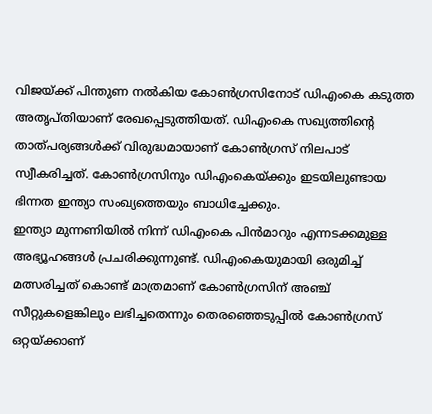വിജയ്ക്ക് പിന്തുണ നൽകിയ കോൺഗ്രസിനോട് ഡിഎംകെ കടുത്ത അതൃപ്തിയാണ് രേഖപ്പെടുത്തിയത്. ഡിഎംകെ സഖ്യത്തിന്റെ താത്പര്യങ്ങൾക്ക് വിരുദ്ധമായാണ് കോൺഗ്രസ് നിലപാട് സ്വീകരിച്ചത്. കോൺഗ്രസിനും ഡിഎംകെയ്ക്കും ഇടയിലുണ്ടായ ഭിന്നത ഇന്ത്യാ സംഖ്യത്തെയും ബാധിച്ചേക്കും.
ഇന്ത്യാ മുന്നണിയിൽ നിന്ന് ഡിഎംകെ പിൻമാറും എന്നടക്കമുള്ള അഭ്യൂഹങ്ങൾ പ്രചരിക്കുന്നുണ്ട്. ഡിഎംകെയുമായി ഒരുമിച്ച് മത്സരിച്ചത് കൊണ്ട് മാത്രമാണ് കോൺഗ്രസിന് അഞ്ച് സീറ്റുകളെങ്കിലും ലഭിച്ചതെന്നും തെരഞ്ഞെടുപ്പിൽ കോൺഗ്രസ് ഒറ്റയ്ക്കാണ്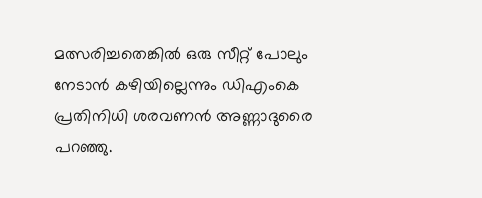മത്സരിച്ചതെങ്കിൽ ഒരു സീറ്റ് പോലും നേടാൻ കഴിയില്ലെന്നും ഡിഎംകെ പ്രതിനിധി ശരവണൻ അണ്ണാദുരൈ പറഞ്ഞു.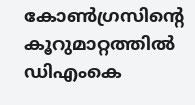കോൺഗ്രസിന്റെ കൂറുമാറ്റത്തിൽ ഡിഎംകെ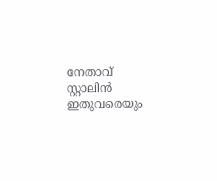നേതാവ് സ്റ്റാലിൻ ഇതുവരെയും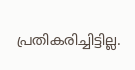പ്രതികരിച്ചിട്ടില്ല.